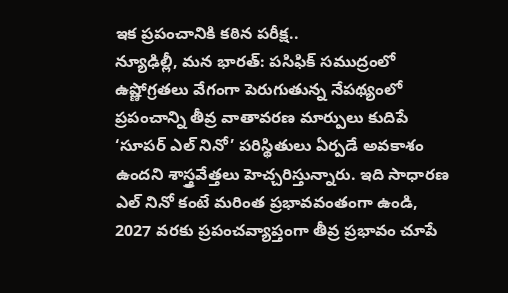ఇక ప్రపంచానికి కఠిన పరీక్ష..
న్యూఢిల్లీ, మన భారత్: పసిఫిక్ సముద్రంలో ఉష్ణోగ్రతలు వేగంగా పెరుగుతున్న నేపథ్యంలో ప్రపంచాన్ని తీవ్ర వాతావరణ మార్పులు కుదిపే ‘సూపర్ ఎల్ నినో’ పరిస్థితులు ఏర్పడే అవకాశం ఉందని శాస్త్రవేత్తలు హెచ్చరిస్తున్నారు. ఇది సాధారణ ఎల్ నినో కంటే మరింత ప్రభావవంతంగా ఉండి, 2027 వరకు ప్రపంచవ్యాప్తంగా తీవ్ర ప్రభావం చూపే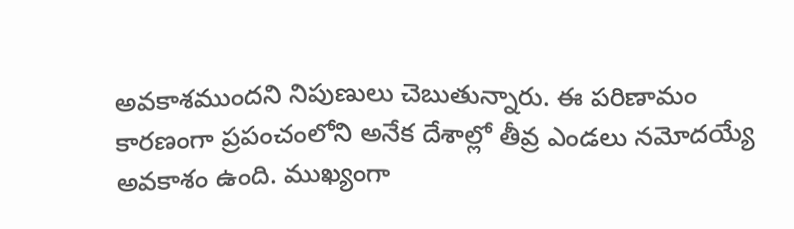అవకాశముందని నిపుణులు చెబుతున్నారు. ఈ పరిణామం కారణంగా ప్రపంచంలోని అనేక దేశాల్లో తీవ్ర ఎండలు నమోదయ్యే అవకాశం ఉంది. ముఖ్యంగా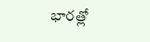భారత్లో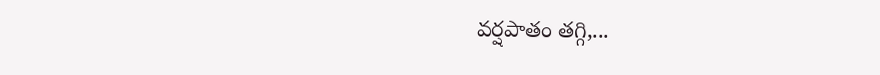వర్షపాతం తగ్గి,...